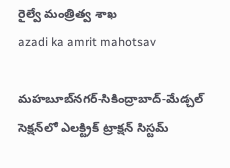రైల్వే మంత్రిత్వ శాఖ
azadi ka amrit mahotsav

మహబూబ్‌నగర్-సికింద్రాబాద్-మేడ్చల్ సెక్షన్‌లో ఎలక్ట్రిక్ ట్రాక్షన్ సిస్టమ్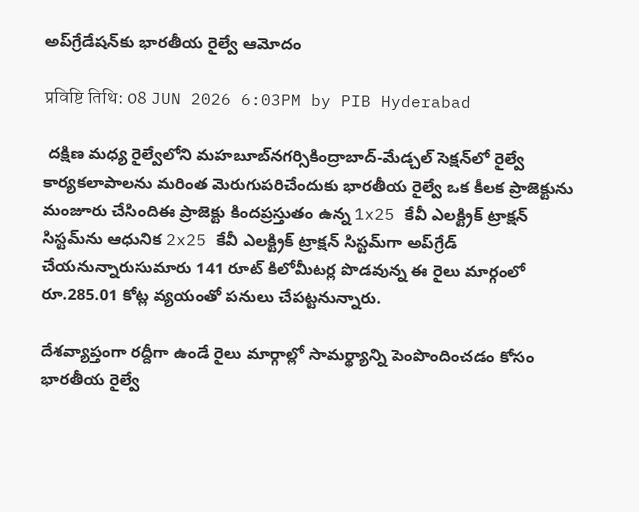అప్‌గ్రేడేషన్‌కు భారతీయ రైల్వే ఆమోదం

प्रविष्टि तिथि: 08 JUN 2026 6:03PM by PIB Hyderabad

 దక్షిణ మధ్య రైల్వేలోని మహబూబ్‌నగర్సికింద్రాబాద్-మేడ్చల్ సెక్షన్‌లో రైల్వే కార్యకలాపాలను మరింత మెరుగుపరిచేందుకు భారతీయ రైల్వే ఒక కీలక ప్రాజెక్టును మంజూరు చేసిందిఈ ప్రాజెక్టు కిందప్రస్తుతం ఉన్న 1x25 కేవీ ఎలక్ట్రిక్ ట్రాక్షన్ సిస్టమ్‌ను ఆధునిక 2x25 కేవీ ఎలక్ట్రిక్ ట్రాక్షన్ సిస్టమ్‌గా అప్‌గ్రేడ్ చేయనున్నారుసుమారు 141 రూట్ కిలోమీటర్ల పొడవున్న ఈ రైలు మార్గంలో రూ.285.01 కోట్ల వ్యయంతో పనులు చేపట్టనున్నారు.

దేశవ్యాప్తంగా రద్దీగా ఉండే రైలు మార్గాల్లో సామర్థ్యాన్ని పెంపొందించడం కోసం భారతీయ రైల్వే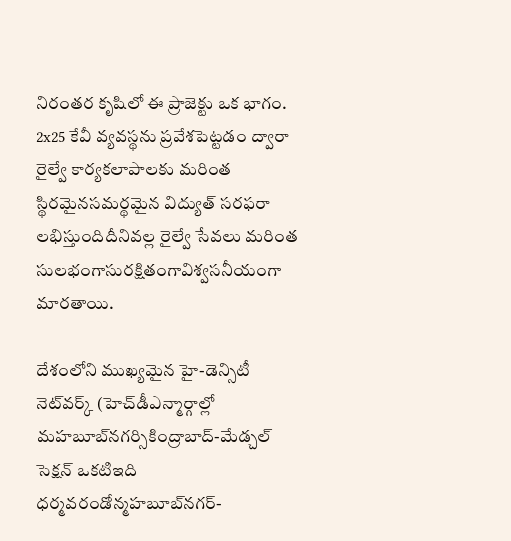నిరంతర కృషిలో ఈ ప్రాజెక్టు ఒక భాగం. 2x25 కేవీ వ్యవస్థను ప్రవేశపెట్టడం ద్వారా రైల్వే కార్యకలాపాలకు మరింత స్థిరమైనసమర్థమైన విద్యుత్ సరఫరా లభిస్తుందిదీనివల్ల రైల్వే సేవలు మరింత సులభంగాసురక్షితంగావిశ్వసనీయంగా మారతాయి.

దేశంలోని ముఖ్యమైన హై-డెన్సిటీ నెట్‌వర్క్ (హెచ్‌డీఎన్మార్గాల్లో మహబూబ్‌నగర్సికింద్రాబాద్-మేడ్చల్ సెక్షన్ ఒకటిఇది ధర్మవరండోన్మహబూబ్‌నగర్-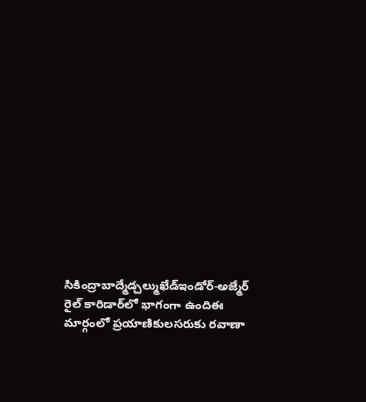సికింద్రాబాద్మేడ్చల్ముఖేడ్ఇండోర్-అజ్మేర్ రైల్ కారిడార్‌లో భాగంగా ఉందిఈ మార్గంలో ప్రయాణికులసరుకు రవాణా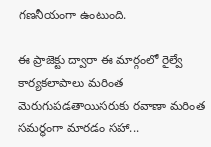గణనీయంగా ఉంటుంది.

ఈ ప్రాజెక్టు ద్వారా ఈ మార్గంలో రైల్వే కార్యకలాపాలు మరింత మెరుగుపడతాయిసరుకు రవాణా మరింత సమర్థంగా మారడం సహా...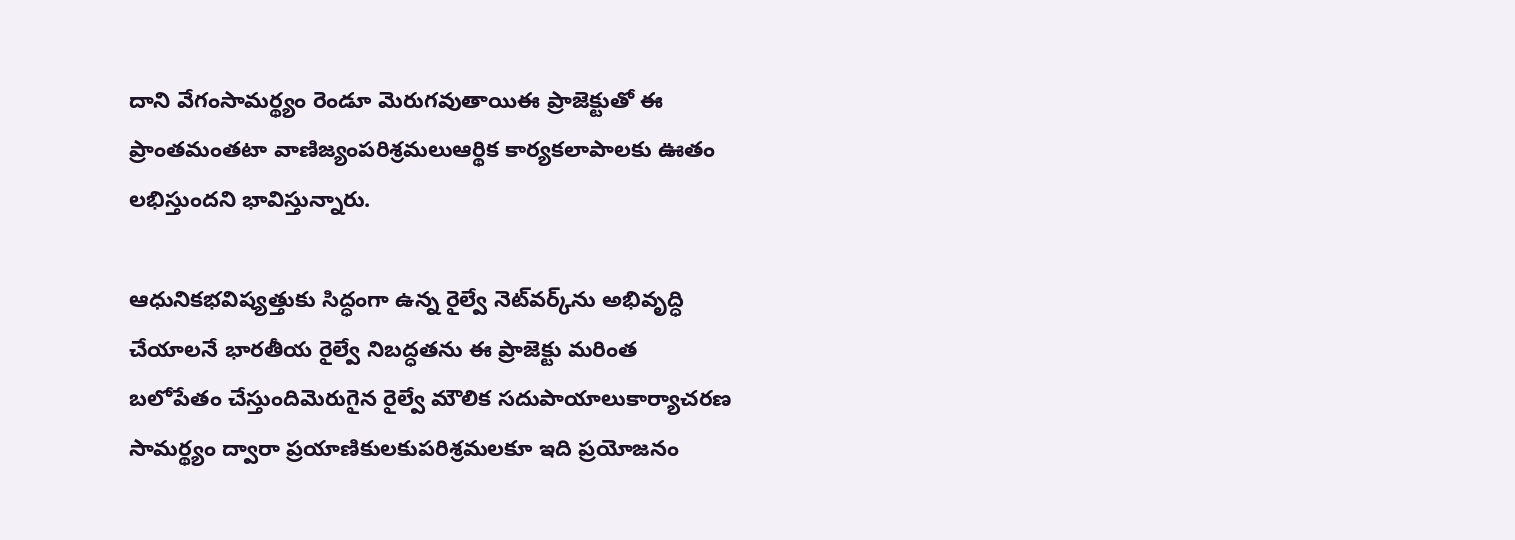దాని వేగంసామర్థ్యం రెండూ మెరుగవుతాయిఈ ప్రాజెక్టుతో ఈ ప్రాంతమంతటా వాణిజ్యంపరిశ్రమలుఆర్థిక కార్యకలాపాలకు ఊతం లభిస్తుందని భావిస్తున్నారు.

ఆధునికభవిష్యత్తుకు సిద్ధంగా ఉన్న రైల్వే నెట్‌వర్క్‌ను అభివృద్ధి చేయాలనే భారతీయ రైల్వే నిబద్ధతను ఈ ప్రాజెక్టు మరింత బలోపేతం చేస్తుందిమెరుగైన రైల్వే మౌలిక సదుపాయాలుకార్యాచరణ సామర్థ్యం ద్వారా ప్రయాణికులకుపరిశ్రమలకూ ఇది ప్రయోజనం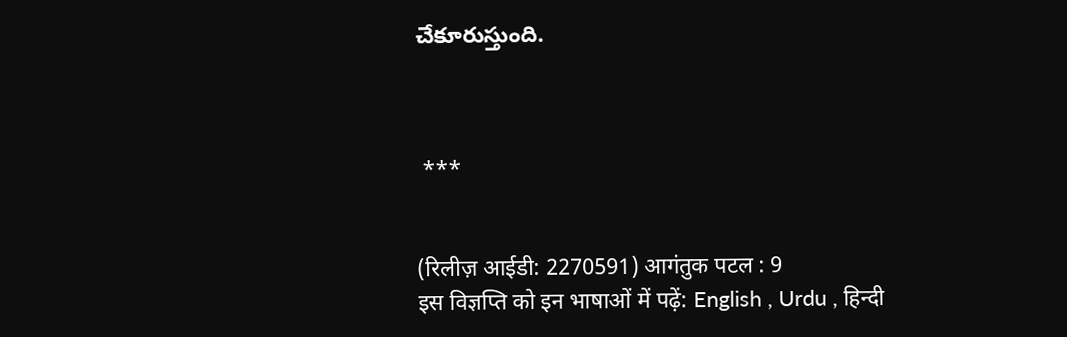చేకూరుస్తుంది.



 ***


(रिलीज़ आईडी: 2270591) आगंतुक पटल : 9
इस विज्ञप्ति को इन भाषाओं में पढ़ें: English , Urdu , हिन्दी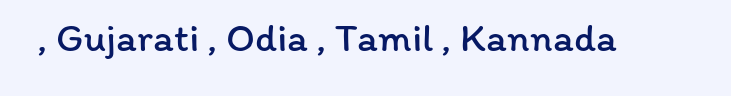, Gujarati , Odia , Tamil , Kannada